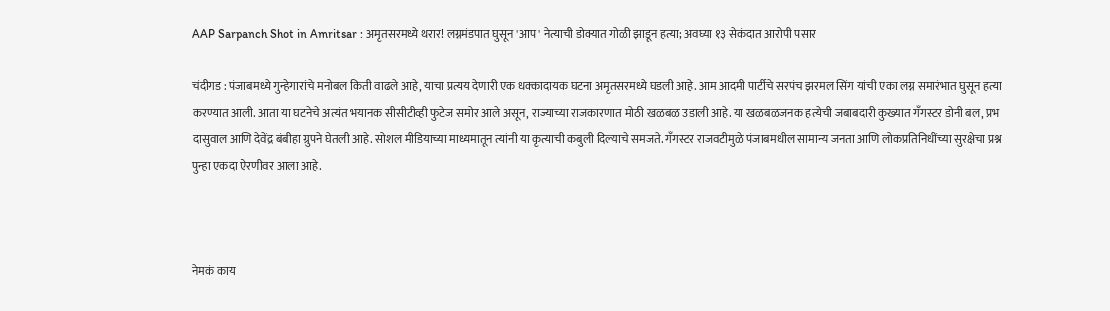AAP Sarpanch Shot in Amritsar : अमृतसरमध्ये थरार! लग्नमंडपात घुसून 'आप' नेत्याची डोक्यात गोळी झाडून हत्या; अवघ्या १३ सेकंदात आरोपी पसार

चंदीगड : पंजाबमध्ये गुन्हेगारांचे मनोबल किती वाढले आहे, याचा प्रत्यय देणारी एक धक्कादायक घटना अमृतसरमध्ये घडली आहे. आम आदमी पार्टीचे सरपंच झरमल सिंग यांची एका लग्न समारंभात घुसून हत्या करण्यात आली. आता या घटनेचे अत्यंत भयानक सीसीटीव्ही फुटेज समोर आले असून, राज्याच्या राजकारणात मोठी खळबळ उडाली आहे. या खळबळजनक हत्येची जबाबदारी कुख्यात गँगस्टर डोनी बल, प्रभ दासुवाल आणि देवेंद्र बंबीहा ग्रुपने घेतली आहे. सोशल मीडियाच्या माध्यमातून त्यांनी या कृत्याची कबुली दिल्याचे समजते. गँगस्टर राजवटीमुळे पंजाबमधील सामान्य जनता आणि लोकप्रतिनिधींच्या सुरक्षेचा प्रश्न पुन्हा एकदा ऐरणीवर आला आहे.



नेमकं काय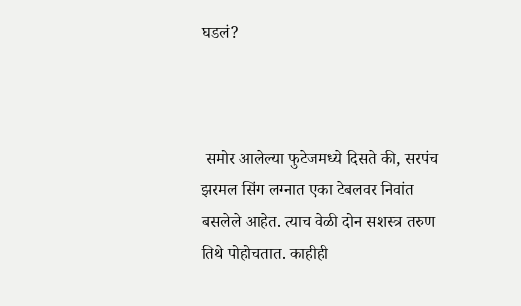घडलं?



 समोर आलेल्या फुटेजमध्ये दिसते की, सरपंच झरमल सिंग लग्नात एका टेबलवर निवांत बसलेले आहेत. त्याच वेळी दोन सशस्त्र तरुण तिथे पोहोचतात. काहीही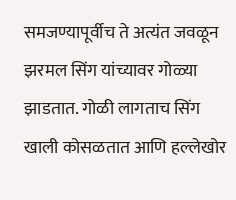समजण्यापूर्वीच ते अत्यंत जवळून झरमल सिंग यांच्यावर गोळ्या झाडतात. गोळी लागताच सिंग खाली कोसळतात आणि हल्लेखोर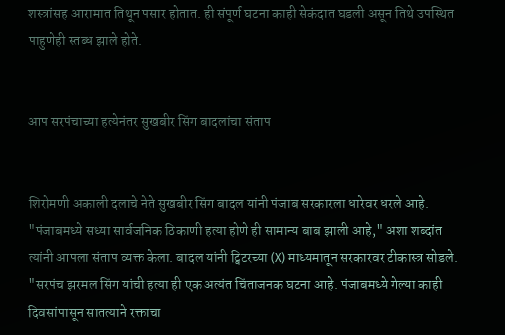शस्त्रांसह आरामात तिथून पसार होतात. ही संपूर्ण घटना काही सेकंदात घडली असून तिथे उपस्थित पाहुणेही स्तब्ध झाले होते.


आप सरपंचाच्या हत्येनंतर सुखबीर सिंग बादलांचा संताप


शिरोमणी अकाली दलाचे नेते सुखबीर सिंग बादल यांनी पंजाब सरकारला धारेवर धरले आहे. "पंजाबमध्ये सध्या सार्वजनिक ठिकाणी हत्या होणे ही सामान्य बाब झाली आहे," अशा शब्दांत त्यांनी आपला संताप व्यक्त केला. बादल यांनी ट्विटरच्या (X) माध्यमातून सरकारवर टीकास्त्र सोडले. "सरपंच झरमल सिंग यांची हत्या ही एक अत्यंत चिंताजनक घटना आहे. पंजाबमध्ये गेल्या काही दिवसांपासून सातत्याने रक्ताचा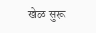खेळ सुरू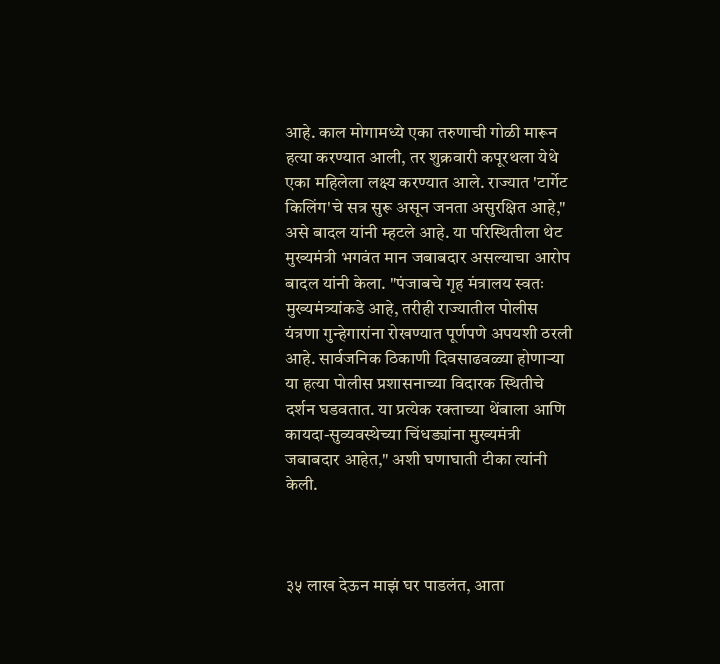आहे. काल मोगामध्ये एका तरुणाची गोळी मारून हत्या करण्यात आली, तर शुक्रवारी कपूरथला येथे एका महिलेला लक्ष्य करण्यात आले. राज्यात 'टार्गेट किलिंग'चे सत्र सुरू असून जनता असुरक्षित आहे," असे बादल यांनी म्हटले आहे. या परिस्थितीला थेट मुख्यमंत्री भगवंत मान जबाबदार असल्याचा आरोप बादल यांनी केला. "पंजाबचे गृह मंत्रालय स्वतः मुख्यमंत्र्यांकडे आहे, तरीही राज्यातील पोलीस यंत्रणा गुन्हेगारांना रोखण्यात पूर्णपणे अपयशी ठरली आहे. सार्वजनिक ठिकाणी दिवसाढवळ्या होणाऱ्या या हत्या पोलीस प्रशासनाच्या विदारक स्थितीचे दर्शन घडवतात. या प्रत्येक रक्ताच्या थेंबाला आणि कायदा-सुव्यवस्थेच्या चिंधड्यांना मुख्यमंत्री जबाबदार आहेत," अशी घणाघाती टीका त्यांनी केली.



३५ लाख देऊन माझं घर पाडलंत, आता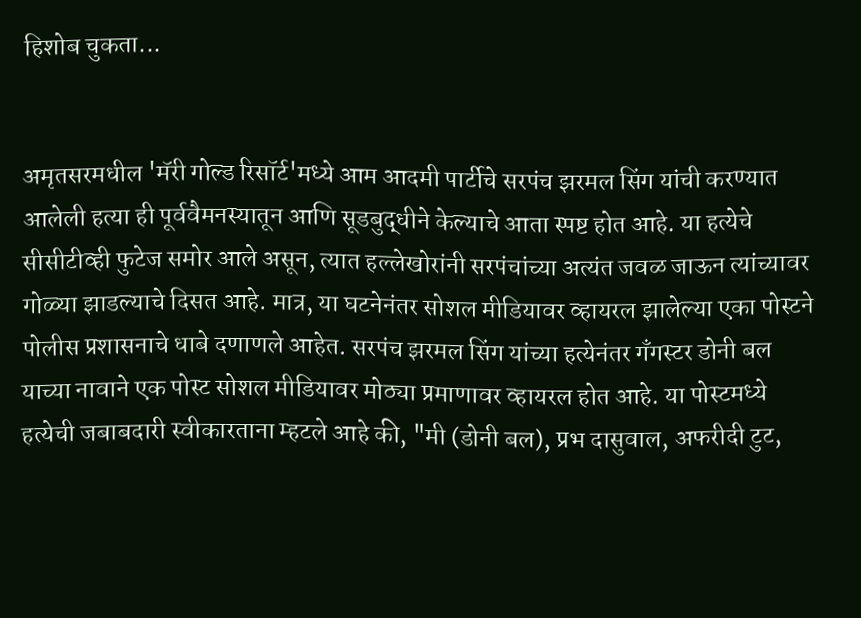हिशोब चुकता...


अमृतसरमधील 'मॅरी गोल्ड रिसॉर्ट'मध्ये आम आदमी पार्टीचे सरपंच झरमल सिंग यांची करण्यात आलेली हत्या ही पूर्ववैमनस्यातून आणि सूडबुद्धीने केल्याचे आता स्पष्ट होत आहे. या हत्येचे सीसीटीव्ही फुटेज समोर आले असून, त्यात हल्लेखोरांनी सरपंचांच्या अत्यंत जवळ जाऊन त्यांच्यावर गोळ्या झाडल्याचे दिसत आहे. मात्र, या घटनेनंतर सोशल मीडियावर व्हायरल झालेल्या एका पोस्टने पोलीस प्रशासनाचे धाबे दणाणले आहेत. सरपंच झरमल सिंग यांच्या हत्येनंतर गँगस्टर डोनी बल याच्या नावाने एक पोस्ट सोशल मीडियावर मोठ्या प्रमाणावर व्हायरल होत आहे. या पोस्टमध्ये हत्येची जबाबदारी स्वीकारताना म्हटले आहे की, "मी (डोनी बल), प्रभ दासुवाल, अफरीदी टुट,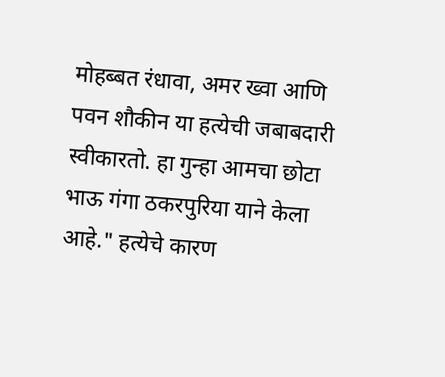मोहब्बत रंधावा, अमर ख्वा आणि पवन शौकीन या हत्येची जबाबदारी स्वीकारतो. हा गुन्हा आमचा छोटा भाऊ गंगा ठकरपुरिया याने केला आहे." हत्येचे कारण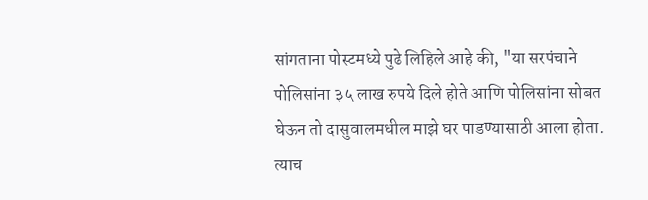सांगताना पोस्टमध्ये पुढे लिहिले आहे की, "या सरपंचाने पोलिसांना ३५ लाख रुपये दिले होते आणि पोलिसांना सोबत घेऊन तो दासुवालमधील माझे घर पाडण्यासाठी आला होता. त्याच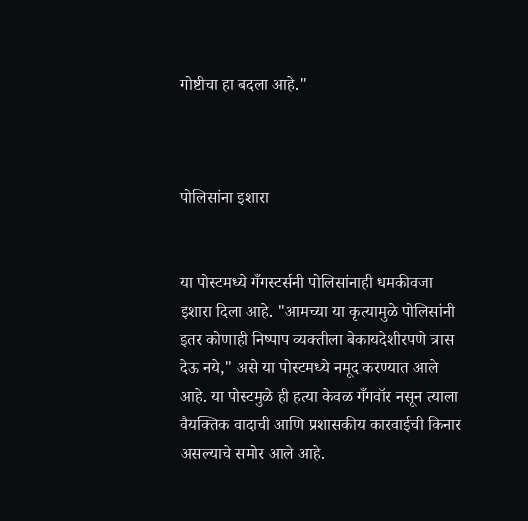गोष्टीचा हा बदला आहे."



पोलिसांना इशारा


या पोस्टमध्ये गँगस्टर्सनी पोलिसांनाही धमकीवजा इशारा दिला आहे. "आमच्या या कृत्यामुळे पोलिसांनी इतर कोणाही निष्पाप व्यक्तीला बेकायदेशीरपणे त्रास देऊ नये," असे या पोस्टमध्ये नमूद करण्यात आले आहे. या पोस्टमुळे ही हत्या केवळ गँगवॉर नसून त्याला वैयक्तिक वादाची आणि प्रशासकीय कारवाईची किनार असल्याचे समोर आले आहे.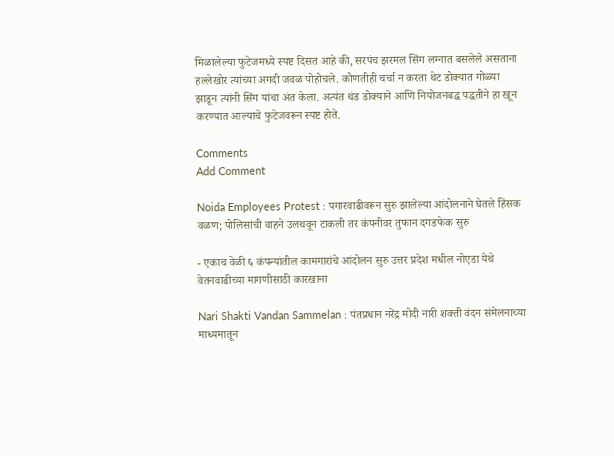मिळालेल्या फुटेजमध्ये स्पष्ट दिसत आहे की, सरपंच झरमल सिंग लग्नात बसलेले असताना हल्लेखोर त्यांच्या अगदी जवळ पोहोचले. कोणतीही चर्चा न करता थेट डोक्यात गोळ्या झाडून त्यांनी सिंग यांचा अंत केला. अत्यंत थंड डोक्याने आणि नियोजनबद्ध पद्धतीने हा खून करण्यात आल्याचे फुटेजवरून स्पष्ट होते.

Comments
Add Comment

Noida Employees Protest : पगारवाढीवरून सुरु झालेल्या आंदोलनाने घेतले हिंसक वळण; पोलिसांची वाहने उलथवून टाकली तर कंपनीवर तुफान दगडफेक सुरु

- एकाच वेळी ६ कंपन्यांतील कामगारांचे आंदोलन सुरु उत्तर प्रदेश मधील नोएडा येथे वेतनवाढीच्या मागणीसाठी कारखाना

Nari Shakti Vandan Sammelan : पंतप्रधान नरेंद्र मोदी नारी शक्ती वंदन संमेलनाच्या माध्यमातून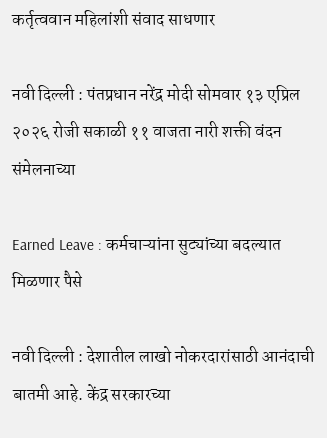कर्तृत्ववान महिलांशी संवाद साधणार

नवी दिल्ली : पंतप्रधान नरेंद्र मोदी सोमवार १३ एप्रिल २०२६ रोजी सकाळी ११ वाजता नारी शक्ती वंदन संमेलनाच्या

Earned Leave : कर्मचाऱ्यांना सुट्यांच्या बदल्यात मिळणार पैसे

नवी दिल्ली : देशातील लाखो नोकरदारांसाठी आनंदाची बातमी आहे. केंद्र सरकारच्या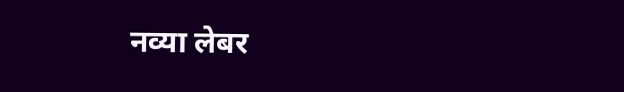नव्या लेबर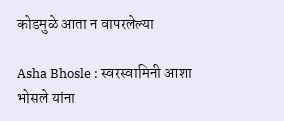कोडमुळे आता न वापरलेल्या

Asha Bhosle : स्वरस्वामिनी आशा भोसले यांना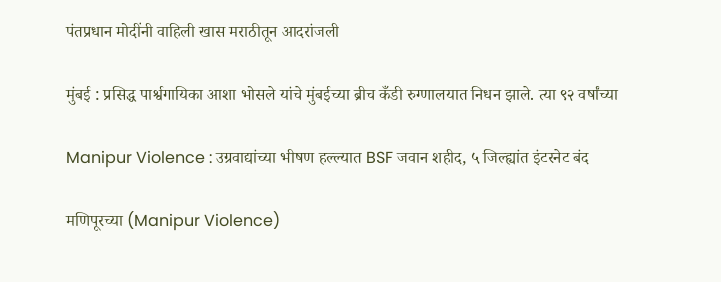पंतप्रधान मोदींनी वाहिली खास मराठीतून आदरांजली

मुंबई : प्रसिद्ध पार्श्वगायिका आशा भोसले यांचे मुंबईच्या ब्रीच कँडी रुग्णालयात निधन झाले. त्या ९२ वर्षांच्या

Manipur Violence : उग्रवाद्यांच्या भीषण हल्ल्यात BSF जवान शहीद, ५ जिल्ह्यांत इंटरनेट बंद

मणिपूरच्या (Manipur Violence)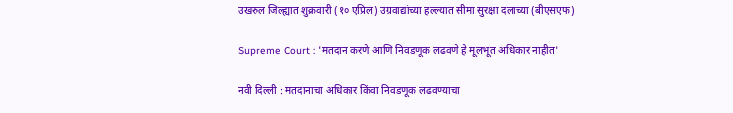उखरुल जिल्ह्यात शुक्रवारी (१० एप्रिल) उग्रवाद्यांच्या हल्ल्यात सीमा सुरक्षा दलाच्या (बीएसएफ)

Supreme Court : 'मतदान करणे आणि निवडणूक लढवणे हे मूलभूत अधिकार नाहीत'

नवी दिल्ली : मतदानाचा अधिकार किंवा निवडणूक लढवण्याचा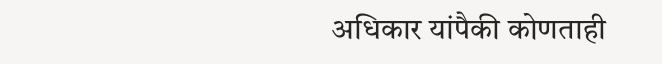अधिकार यांपैकी कोणताही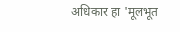अधिकार हा 'मूलभूत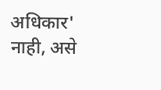अधिकार' नाही, असे